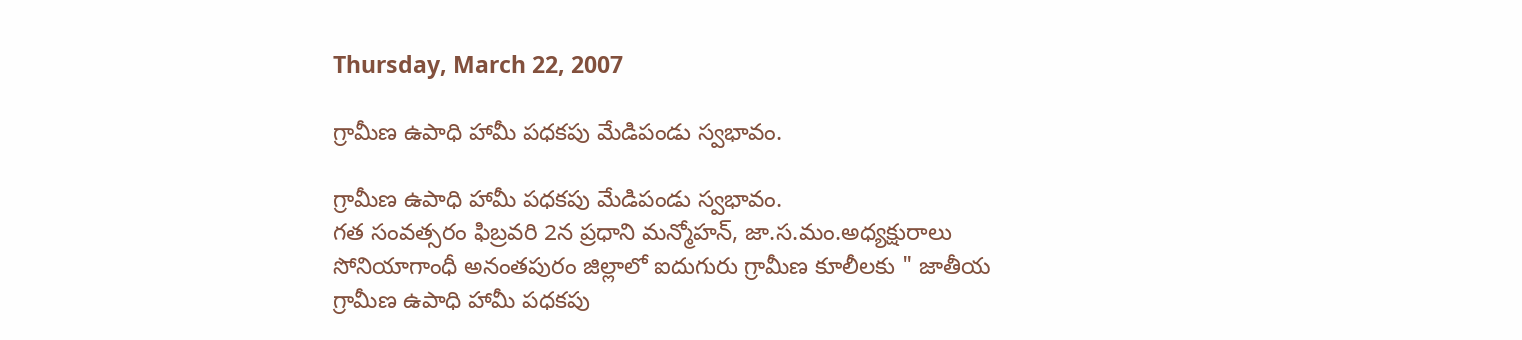Thursday, March 22, 2007

గ్రామీణ ఉపాధి హామీ పధకపు మేడిపండు స్వభావం.

గ్రామీణ ఉపాధి హామీ పధకపు మేడిపండు స్వభావం.
గత సంవత్సరం ఫిబ్రవరి 2న ప్రధాని మన్మోహన్, జా.స.మం.అధ్యక్షురాలు సోనియాగాంధీ అనంతపురం జిల్లాలో ఐదుగురు గ్రామీణ కూలీలకు " జాతీయ గ్రామీణ ఉపాధి హామీ పధకపు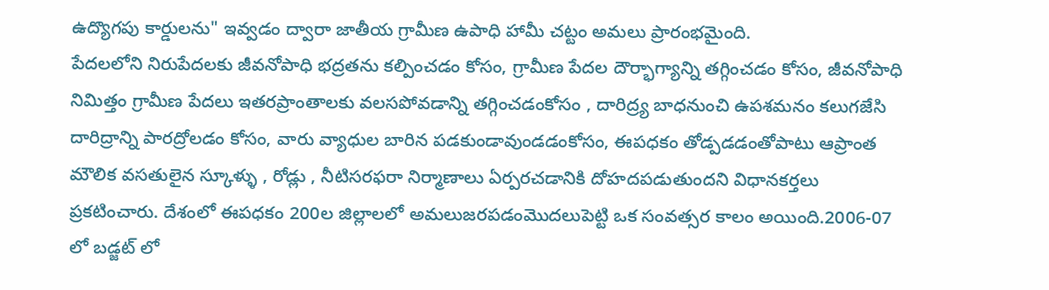ఉద్యొగపు కార్డులను" ఇవ్వడం ద్వారా జాతీయ గ్రామీణ ఉపాధి హామీ చట్టం అమలు ప్రారంభమైంది.
పేదలలోని నిరుపేదలకు జీవనోపాధి భద్రతను కల్పించడం కోసం, గ్రామీణ పేదల దౌర్భాగ్యాన్ని తగ్గించడం కోసం, జీవనోపాధి నిమిత్తం గ్రామీణ పేదలు ఇతరప్రాంతాలకు వలసపోవడాన్ని తగ్గించడంకోసం , దారిద్ర్య బాధనుంచి ఉపశమనం కలుగజేసి దారిద్రాన్ని పారద్రోలడం కోసం, వారు వ్యాధుల బారిన పడకుండావుండడంకోసం, ఈపధకం తోడ్పడడంతోపాటు ఆప్రాంత మౌలిక వసతులైన స్కూళ్ళు , రోడ్లు , నీటిసరఫరా నిర్మాణాలు ఏర్పరచడానికి దోహదపడుతుందని విధానకర్తలు ప్రకటించారు. దేశంలో ఈపధకం 200ల జిల్లాలలో అమలుజరపడంమొదలుపెట్టి ఒక సంవత్సర కాలం అయింది.2006-07 లో బడ్జట్ లో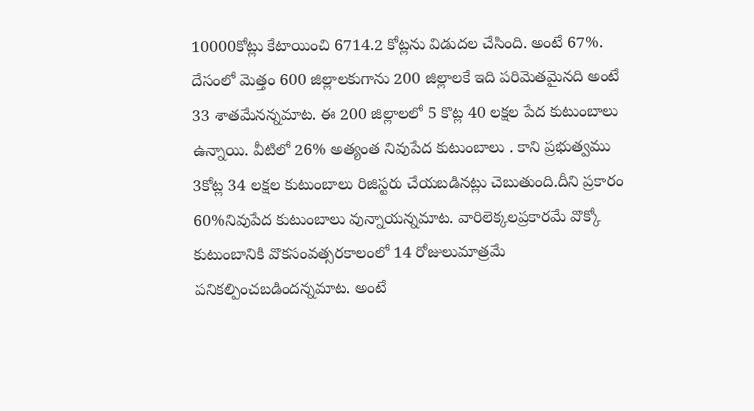10000కోట్లు కేటాయించి 6714.2 కోట్లను విడుదల చేసింది. అంటే 67%. దేసంలో మెత్తం 600 జిల్లాలకుగాను 200 జిల్లాలకే ఇది పరిమెతమైనది అంటే 33 శాతమేనన్నమాట. ఈ 200 జిల్లాలలో 5 కొట్ల 40 లక్షల పేద కుటుంబాలు ఉన్నాయి. వీటిలో 26% అత్యంత నివుపేద కుటుంబాలు . కాని ప్రభుత్వము 3కోట్ల 34 లక్షల కుటుంబాలు రిజిస్టరు చేయబడినట్లు చెబుతుంది.దీని ప్రకారం 60%నివుపేద కుటుంబాలు వున్నాయన్నమాట. వారిలెక్కలప్రకారమే వొక్కో కుటుంబానికి వొకసంవత్సరకాలంలో 14 రోజులుమాత్రమే పనికల్పించబడిందన్నమాట. అంటే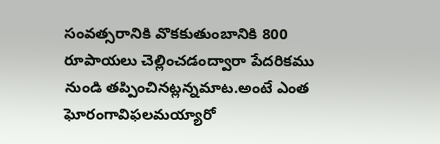సంవత్సరానికి వొకకుతుంబానికి 800 రూపాయలు చెల్లించడంద్వారా పేదరికము నుండి తప్పించినట్లన్నమాట.అంటే ఎంత ఘోరంగావిఫలమయ్యారో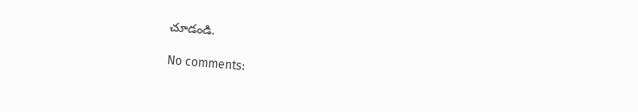చూడండి.

No comments: